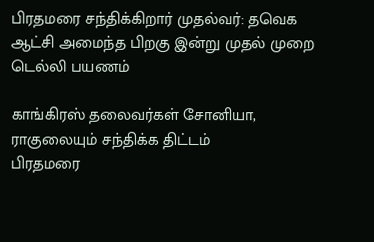பிரதமரை சந்திக்கிறார் முதல்வர்: தவெக ஆட்சி அமைந்த பிறகு இன்று முதல் முறை டெல்லி பயணம்

காங்கிரஸ் தலைவர்கள் சோனியா, ராகுலையும் சந்திக்க திட்டம்
பிரதமரை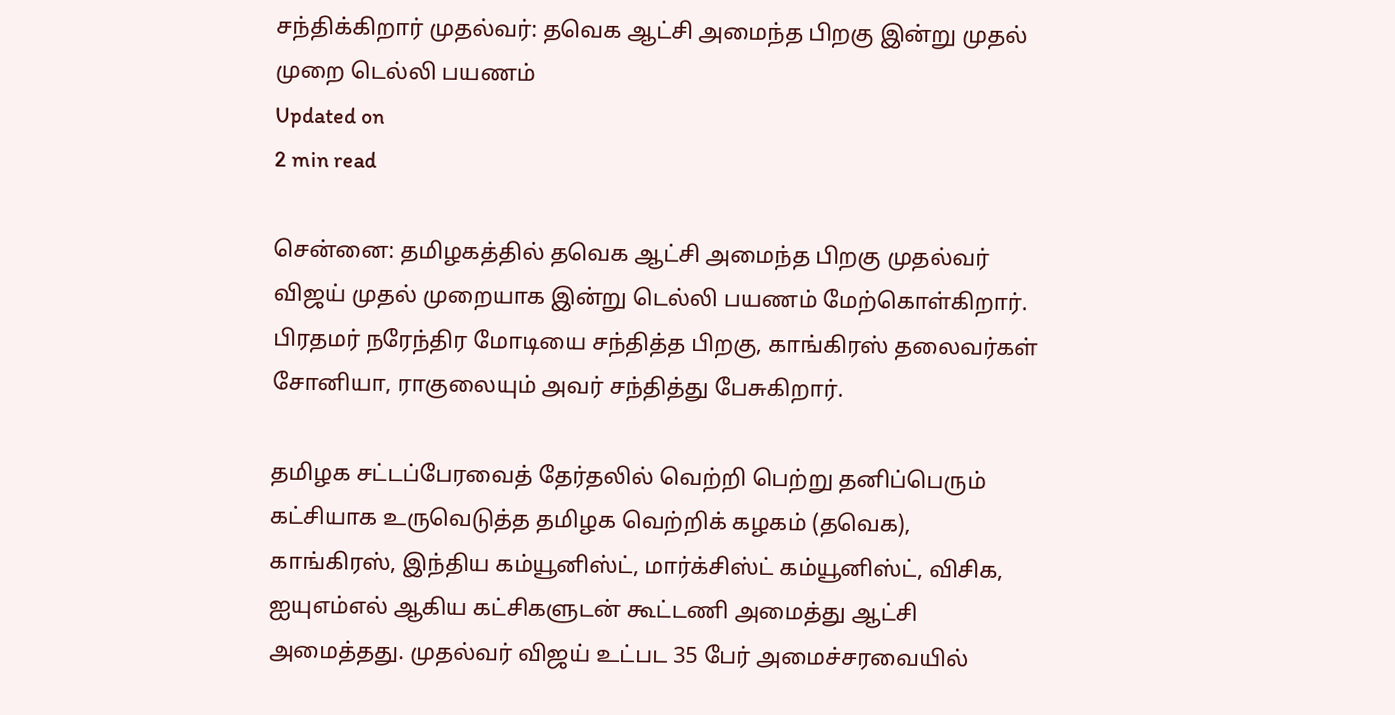சந்திக்கிறார் முதல்வர்: தவெக ஆட்சி அமைந்த பிறகு இன்று முதல் முறை டெல்லி பயணம்
Updated on
2 min read

சென்னை: தமிழகத்தில் தவெக ஆட்சி அமைந்த பிறகு முதல்வர் விஜய் முதல் முறையாக இன்று டெல்லி பயணம் மேற்கொள்கிறார். பிரதமர் நரேந்திர மோடியை சந்தித்த பிறகு, காங்கிரஸ் தலைவர்கள் சோனியா, ராகுலையும் அவர் சந்தித்து பேசுகிறார்.

தமிழக சட்டப்பேரவைத் தேர்தலில் வெற்றி பெற்று தனிப்பெரும் கட்சியாக உருவெடுத்த தமிழக வெற்றிக் கழகம் (தவெக), காங்கிரஸ், இந்திய கம்யூனிஸ்ட், மார்க்சிஸ்ட் கம்யூனிஸ்ட், விசிக, ஐயுஎம்எல் ஆகிய கட்சிகளுடன் கூட்டணி அமைத்து ஆட்சி அமைத்தது. முதல்வர் விஜய் உட்பட 35 பேர் அமைச்சரவையில்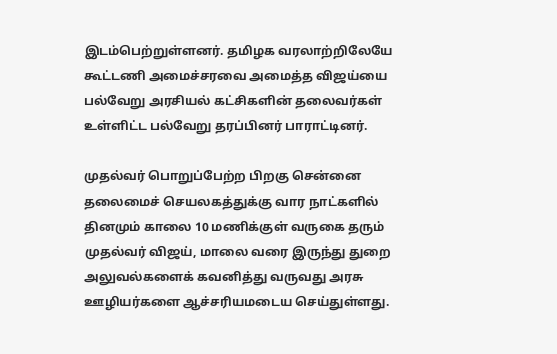இடம்பெற்றுள்ளனர். தமிழக வரலாற்றிலேயே கூட்டணி அமைச்சரவை அமைத்த விஜய்யை பல்வேறு அரசியல் கட்சிகளின் தலைவர்கள் உள்ளிட்ட பல்வேறு தரப்பினர் பாராட்டினர்.

முதல்வர் பொறுப்பேற்ற பிறகு சென்னை தலைமைச் செயலகத்துக்கு வார நாட்களில் தினமும் காலை 10 மணிக்குள் வருகை தரும் முதல்வர் விஜய், மாலை வரை இருந்து துறை அலுவல்களைக் கவனித்து வருவது அரசு ஊழியர்களை ஆச்சரியமடைய செய்துள்ளது.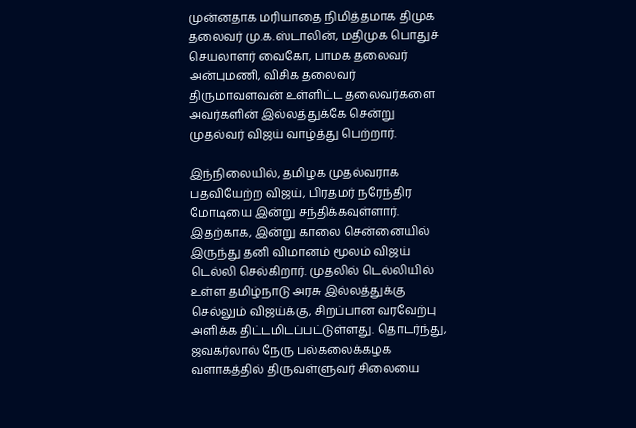முன்னதாக மரியாதை நிமித்தமாக திமுக தலைவர் மு.க.ஸ்டாலின், மதிமுக பொதுச் செயலாளர் வைகோ, பாமக தலைவர் அன்புமணி, விசிக தலைவர் திருமாவளவன் உள்ளிட்ட தலைவர்களை அவர்களின் இல்லத்துக்கே சென்று முதல்வர் விஜய் வாழ்த்து பெற்றார்.

இந்நிலையில், தமிழக முதல்வராக பதவியேற்ற விஜய், பிரதமர் நரேந்திர மோடியை இன்று சந்திக்கவுள்ளார். இதற்காக, இன்று காலை சென்னையில் இருந்து தனி விமானம் மூலம் விஜய் டெல்லி செல்கிறார். முதலில் டெல்லியில் உள்ள தமிழ்நாடு அரசு இல்லத்துக்கு செல்லும் விஜய்க்கு, சிறப்பான வரவேற்பு அளிக்க திட்டமிடப்பட்டுள்ளது. தொடர்ந்து, ஜவகர்லால் நேரு பல்கலைக்கழக வளாகத்தில் திருவள்ளுவர் சிலையை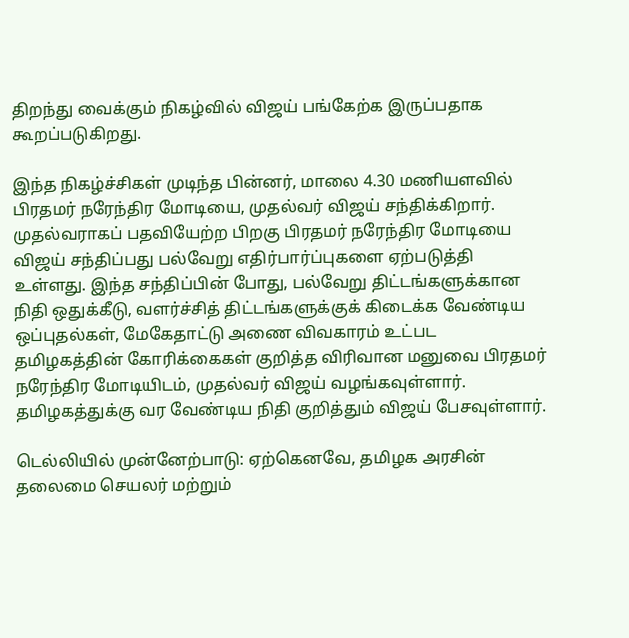திறந்து வைக்கும் நிகழ்வில் விஜய் பங்கேற்க இருப்பதாக கூறப்படுகிறது.

இந்த நிகழ்ச்சிகள் முடிந்த பின்னர், மாலை 4.30 மணியளவில் பிரதமர் நரேந்திர மோடியை, முதல்வர் விஜய் சந்திக்கிறார். முதல்வராகப் பதவியேற்ற பிறகு பிரதமர் நரேந்திர மோடியை விஜய் சந்திப்பது பல்வேறு எதிர்பார்ப்புகளை ஏற்படுத்தி உள்ளது. இந்த சந்திப்பின் போது, பல்வேறு திட்டங்களுக்கான நிதி ஒதுக்கீடு, வளர்ச்சித் திட்டங்களுக்குக் கிடைக்க வேண்டிய ஒப்புதல்கள், மேகேதாட்டு அணை விவகாரம் உட்பட தமிழகத்தின் கோரிக்கைகள் குறித்த விரிவான மனுவை பிரதமர் நரேந்திர மோடியிடம், முதல்வர் விஜய் வழங்கவுள்ளார். தமிழகத்துக்கு வர வேண்டிய நிதி குறித்தும் விஜய் பேசவுள்ளார்.

டெல்லியில் முன்னேற்பாடு: ஏற்கெனவே, தமிழக அரசின் தலைமை செயலர் மற்றும்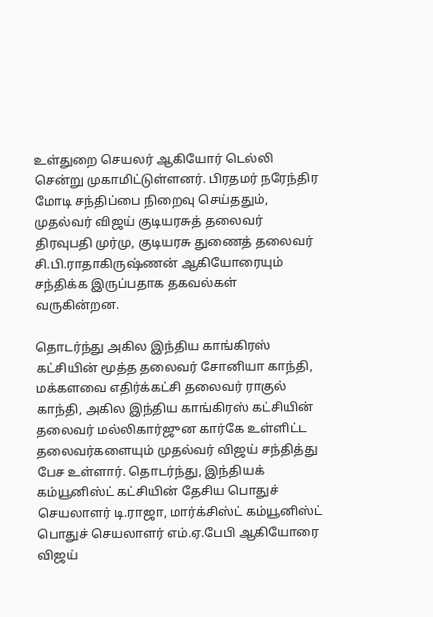உள்துறை செயலர் ஆகியோர் டெல்லி சென்று முகாமிட்டுள்ளனர். பிரதமர் நரேந்திர மோடி சந்திப்பை நிறைவு செய்ததும், முதல்வர் விஜய் குடியரசுத் தலைவர் திரவுபதி முர்மு, குடியரசு துணைத் தலைவர் சி.பி.ராதாகிருஷ்ணன் ஆகியோரையும் சந்திக்க இருப்பதாக தகவல்கள் வருகின்றன.

தொடர்ந்து அகில இந்திய காங்கிரஸ் கட்சியின் மூத்த தலைவர் சோனியா காந்தி, மக்களவை எதிர்க்கட்சி தலைவர் ராகுல் காந்தி, அகில இந்திய காங்கிரஸ் கட்சியின் தலைவர் மல்லிகார்ஜுன கார்கே உள்ளிட்ட தலைவர்களையும் முதல்வர் விஜய் சந்தித்து பேச உள்ளார். தொடர்ந்து, இந்தியக் கம்யூனிஸ்ட் கட்சியின் தேசிய பொதுச் செயலாளர் டி.ராஜா, மார்க்சிஸ்ட் கம்யூனிஸ்ட் பொதுச் செயலாளர் எம்.ஏ.பேபி ஆகியோரை விஜய்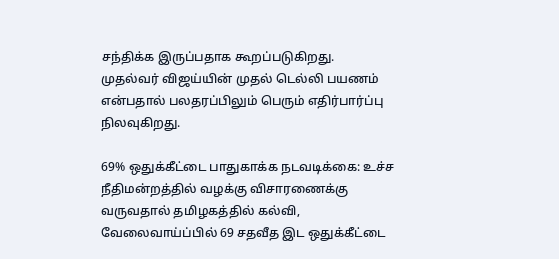சந்திக்க இருப்பதாக கூறப்படுகிறது. முதல்வர் விஜய்யின் முதல் டெல்லி பயணம் என்பதால் பலதரப்பிலும் பெரும் எதிர்பார்ப்பு நிலவுகிறது.

69% ஒதுக்கீட்டை பாதுகாக்க நடவடிக்கை: உச்ச நீதிமன்றத்தில் வழக்கு விசாரணைக்கு வருவதால் தமிழகத்தில் கல்வி, வேலைவாய்ப்பில் 69 சதவீத இட ஒதுக்கீட்டை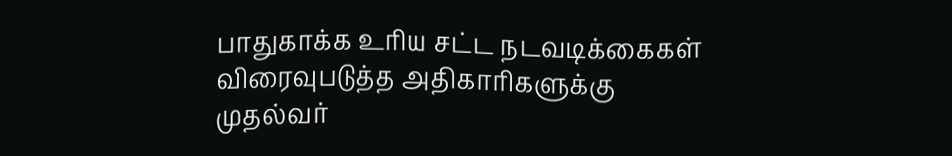பாதுகாக்க உரிய சட்ட நடவடிக்கைகள் விரைவுபடுத்த அதிகாரிகளுக்கு முதல்வர்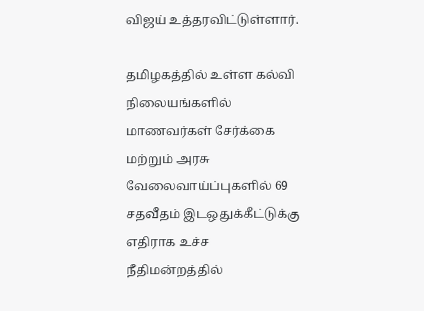விஜய் உத்தரவிட்டுள்ளார்.

தமிழகத்தில் உள்ள கல்வி நிலையங்களில் மாணவர்கள் சேர்க்கை மற்றும் அரசு வேலைவாய்ப்புகளில் 69 சதவீதம் இடஒதுக்கீட்டுக்கு எதிராக உச்ச நீதிமன்றத்தில்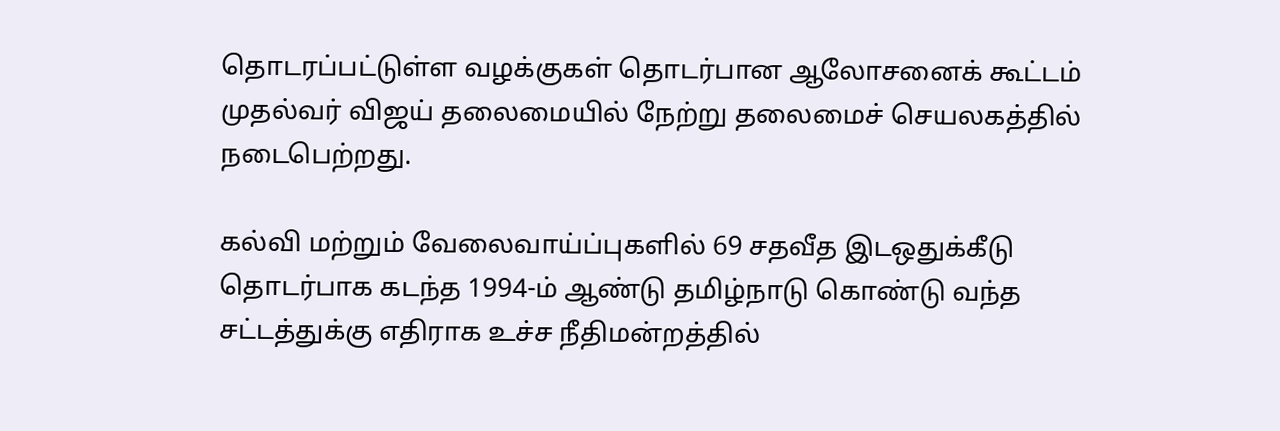தொடரப்பட்டுள்ள வழக்குகள் தொடர்பான ஆலோசனைக் கூட்டம் முதல்வர் விஜய் தலைமையில் நேற்று தலைமைச் செயலகத்தில் நடைபெற்றது.

கல்வி மற்றும் வேலைவாய்ப்புகளில் 69 சதவீத இடஒதுக்கீடு தொடர்பாக கடந்த 1994-ம் ஆண்டு தமிழ்நாடு கொண்டு வந்த சட்டத்துக்கு எதிராக உச்ச நீதிமன்றத்தில்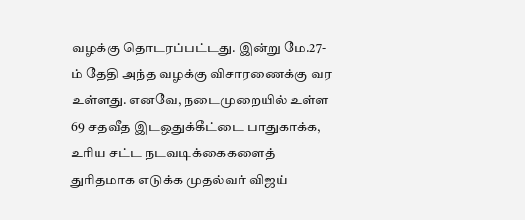வழக்கு தொடரப்பட்டது. இன்று மே.27-ம் தேதி அந்த வழக்கு விசாரணைக்கு வர உள்ளது. எனவே, நடைமுறையில் உள்ள 69 சதவீத இடஒதுக்கீட்டை பாதுகாக்க, உரிய சட்ட நடவடிக்கைகளைத் துரிதமாக எடுக்க முதல்வர் விஜய்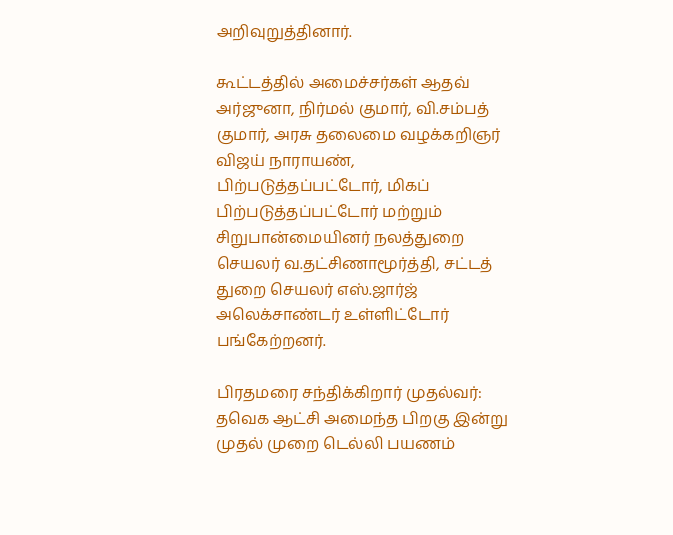அறிவுறுத்தினார்.

கூட்டத்தில் அமைச்சர்கள் ஆதவ் அர்ஜுனா, நிர்மல் குமார், வி.சம்பத் குமார், அரசு தலைமை வழக்கறிஞர் விஜய் நாராயண், பிற்படுத்தப்பட்டோர், மிகப் பிற்படுத்தப்பட்டோர் மற்றும் சிறுபான்மையினர் நலத்துறை செயலர் வ.தட்சிணாமூர்த்தி, சட்டத் துறை செயலர் எஸ்.ஜார்ஜ் அலெக்சாண்டர் உள்ளிட்டோர் பங்கேற்றனர்.

பிரதமரை சந்திக்கிறார் முதல்வர்: தவெக ஆட்சி அமைந்த பிறகு இன்று முதல் முறை டெல்லி பயணம்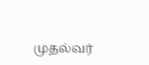முதல்வர்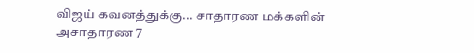விஜய் கவனத்துக்கு... சாதாரண மக்களின் அசாதாரண 7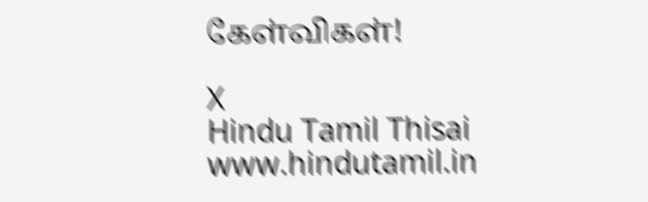கேள்விகள்!

X
Hindu Tamil Thisai
www.hindutamil.in